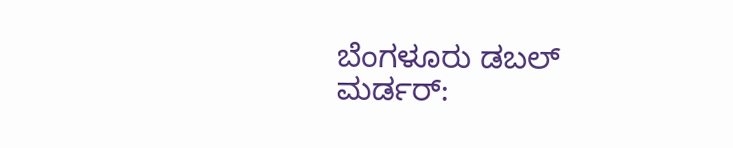ಬೆಂಗಳೂರು ಡಬಲ್ ಮರ್ಡರ್: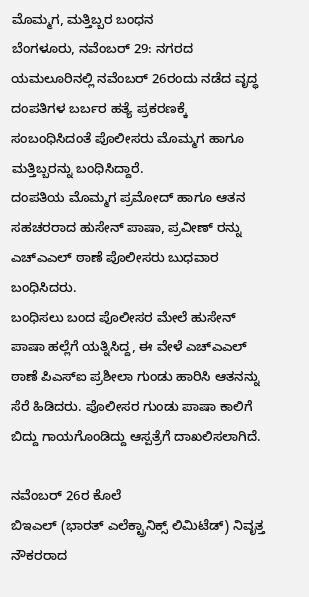ಮೊಮ್ಮಗ, ಮತ್ತಿಬ್ಬರ ಬಂಧನ
ಬೆಂಗಳೂರು, ನವೆಂಬರ್ 29: ನಗರದ ಯಮಲೂರಿನಲ್ಲಿ ನವೆಂಬರ್ 26ರಂದು ನಡೆದ ವೃದ್ಧ ದಂಪತಿಗಳ ಬರ್ಬರ ಹತ್ಯೆ ಪ್ರಕರಣಕ್ಕೆ ಸಂಬಂಧಿಸಿದಂತೆ ಪೊಲೀಸರು ಮೊಮ್ಮಗ ಹಾಗೂ ಮತ್ತಿಬ್ಬರನ್ನು ಬಂಧಿಸಿದ್ದಾರೆ.
ದಂಪತಿಯ ಮೊಮ್ಮಗ ಪ್ರಮೋದ್ ಹಾಗೂ ಆತನ ಸಹಚರರಾದ ಹುಸೇನ್ ಪಾಷಾ, ಪ್ರವೀಣ್ ರನ್ನು ಎಚ್ಎಎಲ್ ಠಾಣೆ ಪೊಲೀಸರು ಬುಧವಾರ ಬಂಧಿಸಿದರು.
ಬಂಧಿಸಲು ಬಂದ ಪೊಲೀಸರ ಮೇಲೆ ಹುಸೇನ್ ಪಾಷಾ ಹಲ್ಲೆಗೆ ಯತ್ನಿಸಿದ್ದ, ಈ ವೇಳೆ ಎಚ್ಎಎಲ್ ಠಾಣೆ ಪಿಎಸ್ಐ ಪ್ರಶೀಲಾ ಗುಂಡು ಹಾರಿಸಿ ಆತನನ್ನು ಸೆರೆ ಹಿಡಿದರು. ಪೊಲೀಸರ ಗುಂಡು ಪಾಷಾ ಕಾಲಿಗೆ ಬಿದ್ದು ಗಾಯಗೊಂಡಿದ್ದು ಆಸ್ಪತ್ರೆಗೆ ದಾಖಲಿಸಲಾಗಿದೆ.

ನವೆಂಬರ್ 26ರ ಕೊಲೆ
ಬಿಇಎಲ್ (ಭಾರತ್ ಎಲೆಕ್ಟ್ರಾನಿಕ್ಸ್ ಲಿಮಿಟೆಡ್) ನಿವೃತ್ತ ನೌಕರರಾದ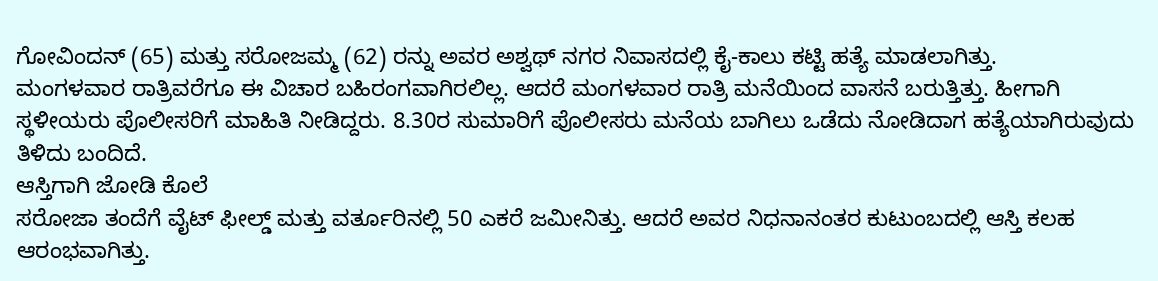ಗೋವಿಂದನ್ (65) ಮತ್ತು ಸರೋಜಮ್ಮ (62) ರನ್ನು ಅವರ ಅಶ್ವಥ್ ನಗರ ನಿವಾಸದಲ್ಲಿ ಕೈ-ಕಾಲು ಕಟ್ಟಿ ಹತ್ಯೆ ಮಾಡಲಾಗಿತ್ತು.
ಮಂಗಳವಾರ ರಾತ್ರಿವರೆಗೂ ಈ ವಿಚಾರ ಬಹಿರಂಗವಾಗಿರಲಿಲ್ಲ. ಆದರೆ ಮಂಗಳವಾರ ರಾತ್ರಿ ಮನೆಯಿಂದ ವಾಸನೆ ಬರುತ್ತಿತ್ತು. ಹೀಗಾಗಿ ಸ್ಥಳೀಯರು ಪೊಲೀಸರಿಗೆ ಮಾಹಿತಿ ನೀಡಿದ್ದರು. 8.30ರ ಸುಮಾರಿಗೆ ಪೊಲೀಸರು ಮನೆಯ ಬಾಗಿಲು ಒಡೆದು ನೋಡಿದಾಗ ಹತ್ಯೆಯಾಗಿರುವುದು ತಿಳಿದು ಬಂದಿದೆ.
ಆಸ್ತಿಗಾಗಿ ಜೋಡಿ ಕೊಲೆ
ಸರೋಜಾ ತಂದೆಗೆ ವೈಟ್ ಫೀಲ್ಡ್ ಮತ್ತು ವರ್ತೂರಿನಲ್ಲಿ 50 ಎಕರೆ ಜಮೀನಿತ್ತು. ಆದರೆ ಅವರ ನಿಧನಾನಂತರ ಕುಟುಂಬದಲ್ಲಿ ಆಸ್ತಿ ಕಲಹ ಆರಂಭವಾಗಿತ್ತು.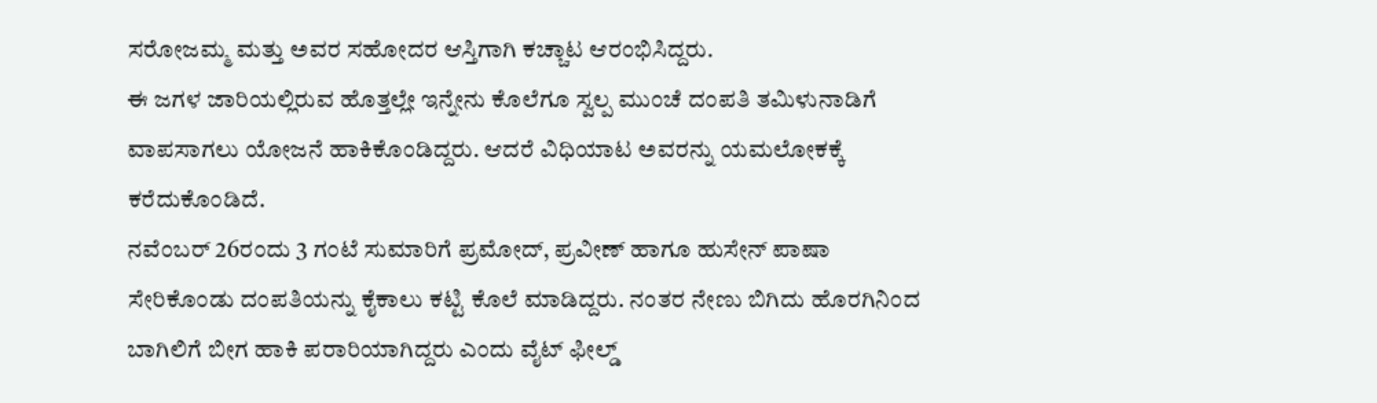ಸರೋಜಮ್ಮ ಮತ್ತು ಅವರ ಸಹೋದರ ಆಸ್ತಿಗಾಗಿ ಕಚ್ಚಾಟ ಆರಂಭಿಸಿದ್ದರು.
ಈ ಜಗಳ ಜಾರಿಯಲ್ಲಿರುವ ಹೊತ್ತಲ್ಲೇ ಇನ್ನೇನು ಕೊಲೆಗೂ ಸ್ವಲ್ಪ ಮುಂಚೆ ದಂಪತಿ ತಮಿಳುನಾಡಿಗೆ ವಾಪಸಾಗಲು ಯೋಜನೆ ಹಾಕಿಕೊಂಡಿದ್ದರು. ಆದರೆ ವಿಧಿಯಾಟ ಅವರನ್ನು ಯಮಲೋಕಕ್ಕೆ ಕರೆದುಕೊಂಡಿದೆ.
ನವೆಂಬರ್ 26ರಂದು 3 ಗಂಟೆ ಸುಮಾರಿಗೆ ಪ್ರಮೋದ್, ಪ್ರವೀಣ್ ಹಾಗೂ ಹುಸೇನ್ ಪಾಷಾ ಸೇರಿಕೊಂಡು ದಂಪತಿಯನ್ನು ಕೈಕಾಲು ಕಟ್ಟಿ ಕೊಲೆ ಮಾಡಿದ್ದರು. ನಂತರ ನೇಣು ಬಿಗಿದು ಹೊರಗಿನಿಂದ ಬಾಗಿಲಿಗೆ ಬೀಗ ಹಾಕಿ ಪರಾರಿಯಾಗಿದ್ದರು ಎಂದು ವೈಟ್ ಫೀಲ್ಡ್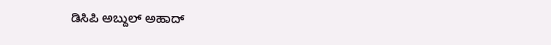ಡಿಸಿಪಿ ಅಬ್ದುಲ್ ಅಹಾದ್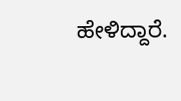ಹೇಳಿದ್ದಾರೆ.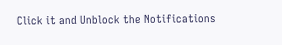Click it and Unblock the Notifications